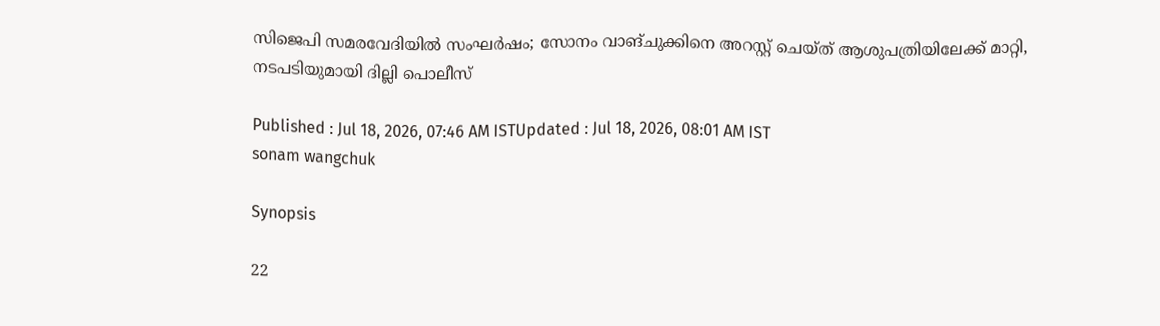സിജെപി സമരവേദിയിൽ സംഘർഷം; സോനം വാങ്ചുക്കിനെ അറസ്റ്റ് ചെയ്ത് ആശുപത്രിയിലേക്ക് മാറ്റി, നടപടിയുമായി ദില്ലി പൊലീസ്

Published : Jul 18, 2026, 07:46 AM ISTUpdated : Jul 18, 2026, 08:01 AM IST
sonam wangchuk

Synopsis

22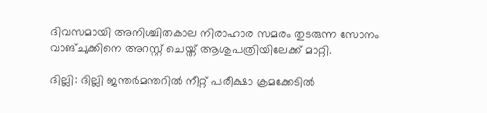ദിവസമായി അനിശ്ചിതകാല നിരാഹാര സമരം തുടരുന്ന സോനം വാങ്ചുക്കിനെ അറസ്റ്റ് ചെയ്ത് ആശുപത്രിയിലേക്ക് മാറ്റി.

ദില്ലി: ദില്ലി ജന്തര്‍മന്തറിൽ നീറ്റ് പരീക്ഷാ ക്രമക്കേടിൽ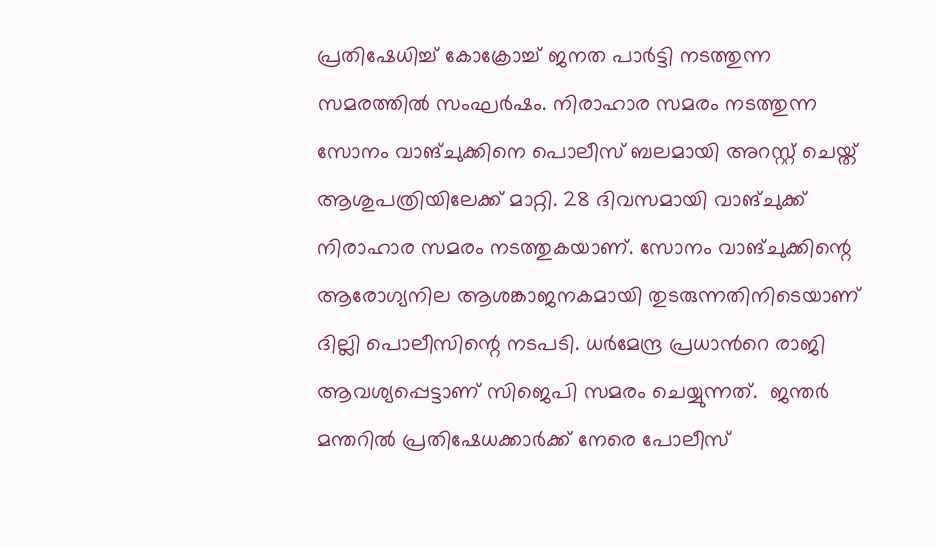പ്രതിഷേധിച്ച് കോക്രോച്ച് ജനത പാർട്ടി നടത്തുന്ന സമരത്തിൽ സംഘർഷം. നിരാഹാര സമരം നടത്തുന്ന സോനം വാങ്ചുക്കിനെ പൊലീസ് ബലമായി അറസ്റ്റ് ചെയ്ത് ആശുപത്രിയിലേക്ക് മാറ്റി. 28 ദിവസമായി വാങ്ചുക്ക് നിരാഹാര സമരം നടത്തുകയാണ്. സോനം വാങ്ചുക്കിന്റെ ആരോഗ്യനില ആശങ്കാജനകമായി തുടരുന്നതിനിടെയാണ് ദില്ലി പൊലീസിന്റെ നടപടി. ധര്‍മേന്ദ്ര പ്രധാന്‍റെ രാജി ആവശ്യപ്പെട്ടാണ് സിജെപി സമരം ചെയ്യുന്നത്.  ജന്തർ മന്തറിൽ പ്രതിഷേധക്കാർക്ക് നേരെ പോലീസ്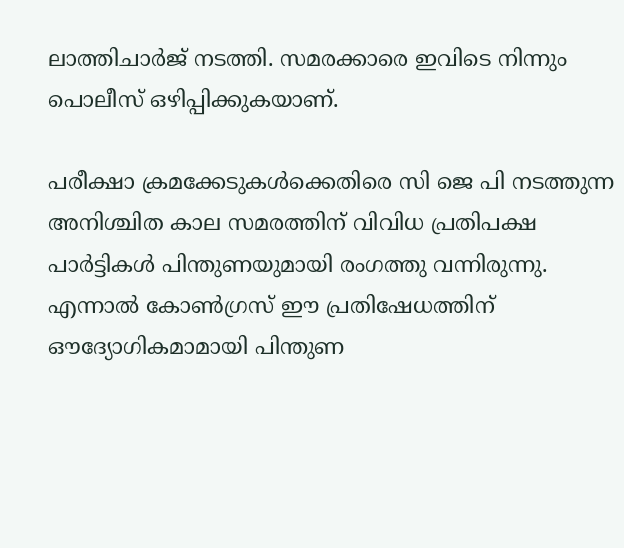ലാത്തിചാർജ് നടത്തി. സമരക്കാരെ ഇവിടെ നിന്നും പൊലീസ് ഒഴിപ്പിക്കുകയാണ്.

പരീക്ഷാ ക്രമക്കേടുകൾക്കെതിരെ സി ജെ പി നടത്തുന്ന അനിശ്ചിത കാല സമരത്തിന് വിവിധ പ്രതിപക്ഷ പാർട്ടികൾ പിന്തുണയുമായി രംഗത്തു വന്നിരുന്നു. എന്നാൽ കോൺഗ്രസ് ഈ പ്രതിഷേധത്തിന് ഔദ്യോഗികമാമായി പിന്തുണ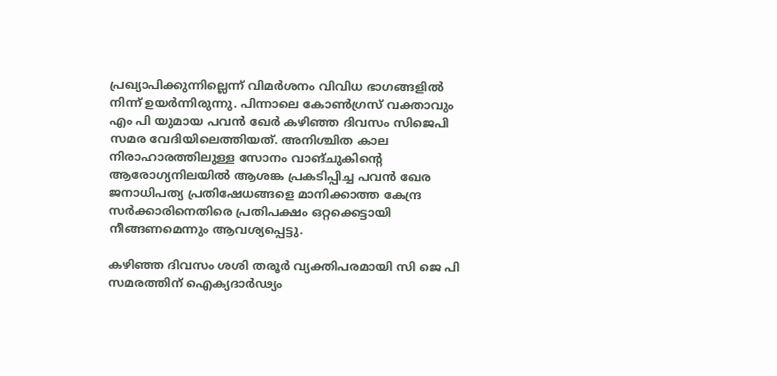പ്രഖ്യാപിക്കുന്നില്ലെന്ന് വിമർശനം വിവിധ ഭാഗങ്ങളിൽ നിന്ന് ഉയർന്നിരുന്നു. പിന്നാലെ കോൺഗ്രസ് വക്താവും എം പി യുമായ പവൻ ഖേർ കഴിഞ്ഞ ദിവസം സിജെപി സമര വേദിയിലെത്തിയത്. അനിശ്ചിത കാല നിരാഹാരത്തിലുള്ള സോനം വാങ്ചുകിന്റെ ആരോഗ്യനിലയിൽ ആശങ്ക പ്രകടിപ്പിച്ച പവൻ ഖേര ജനാധിപത്യ പ്രതിഷേധങ്ങളെ മാനിക്കാത്ത കേന്ദ്ര സർക്കാരിനെതിരെ പ്രതിപക്ഷം ഒറ്റക്കെട്ടായി നീങ്ങണമെന്നും ആവശ്യപ്പെട്ടു.

കഴിഞ്ഞ ദിവസം ശശി തരൂർ വ്യക്തിപരമായി സി ജെ പി സമരത്തിന് ഐക്യദാർഢ്യം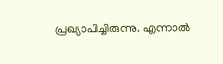പ്രഖ്യാപിച്ചിരുന്നു. എന്നാൽ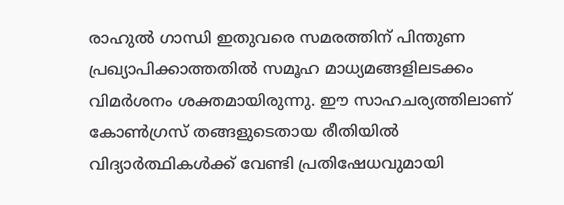രാഹുൽ ഗാന്ധി ഇതുവരെ സമരത്തിന് പിന്തുണ പ്രഖ്യാപിക്കാത്തതിൽ സമൂഹ മാധ്യമങ്ങളിലടക്കം വിമർശനം ശക്തമായിരുന്നു. ഈ സാഹചര്യത്തിലാണ് കോൺഗ്രസ് തങ്ങളുടെതായ രീതിയിൽ വിദ്യാർത്ഥികൾക്ക് വേണ്ടി പ്രതിഷേധവുമായി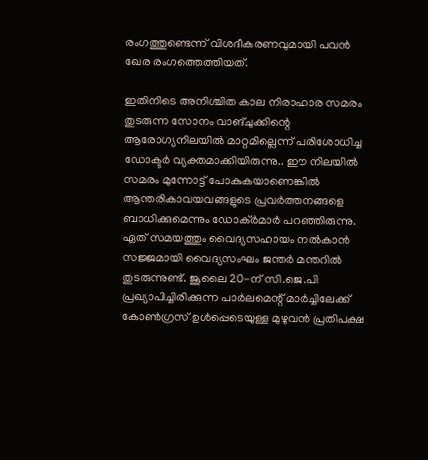രംഗത്തുണ്ടെന്ന് വിശദീകരണവുമായി പവൻ ഖേര രംഗത്തെത്തിയത്.

ഇതിനിടെ അനിശ്ചിത കാല നിരാഹാര സമരം തുടരുന്ന സോനം വാങ്ചുക്കിന്റെ ആരോഗ്യനിലയിൽ മാറ്റമില്ലെന്ന് പരിശോധിച്ച ഡോക്ടർ വ്യക്തമാക്കിയിരുന്നു.. ഈ നിലയിൽ സമരം മുന്നോട്ട് പോകുകയാണെങ്കിൽ ആന്തരികാവയവങ്ങളുടെ പ്രവർത്തനങ്ങളെ ബാധിക്കുമെന്നും ഡോക്ർമാർ പറഞ്ഞിരുന്നു. ഏത് സമയത്തും വൈദ്യസഹായം നൽകാൻ സജ്ജമായി വൈദ്യസംഘം ജന്തർ മന്തറിൽ തുടരുന്നുണ്ട്. ജൂലൈ 20-ന് സി.ജെ.പി പ്രഖ്യാപിച്ചിരിക്കുന്ന പാർലമെന്റ് മാർച്ചിലേക്ക് കോൺഗ്രസ് ഉൾപ്പെടെയുള്ള മുഴുവൻ പ്രതിപക്ഷ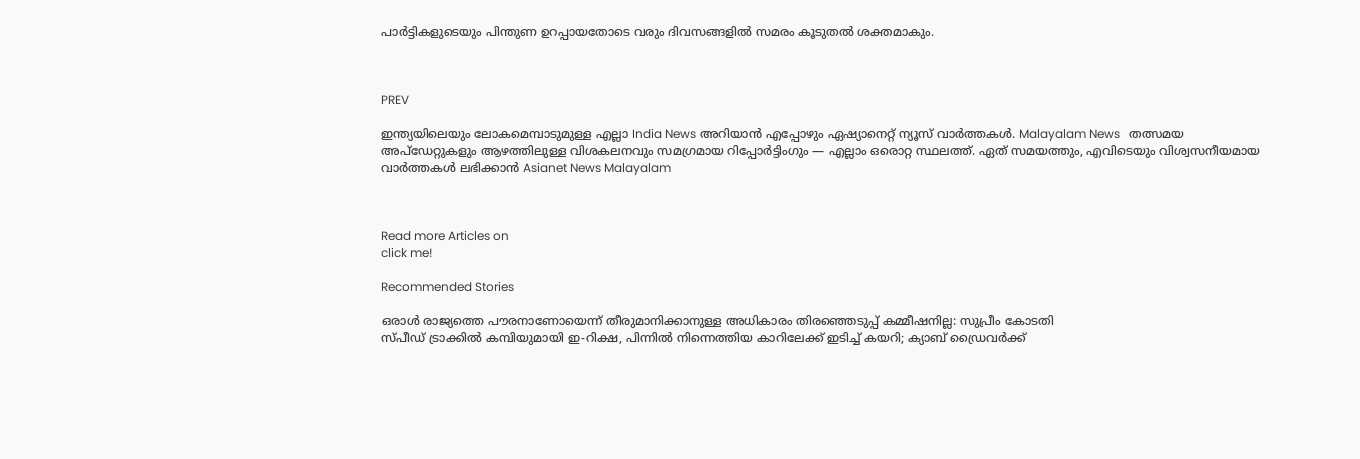പാർട്ടികളുടെയും പിന്തുണ ഉറപ്പായതോടെ വരും ദിവസങ്ങളിൽ സമരം കൂടുതൽ ശക്തമാകും.



PREV

ഇന്ത്യയിലെയും ലോകമെമ്പാടുമുള്ള എല്ലാ India News അറിയാൻ എപ്പോഴും ഏഷ്യാനെറ്റ് ന്യൂസ് വാർത്തകൾ. Malayalam News   തത്സമയ അപ്‌ഡേറ്റുകളും ആഴത്തിലുള്ള വിശകലനവും സമഗ്രമായ റിപ്പോർട്ടിംഗും — എല്ലാം ഒരൊറ്റ സ്ഥലത്ത്. ഏത് സമയത്തും, എവിടെയും വിശ്വസനീയമായ വാർത്തകൾ ലഭിക്കാൻ Asianet News Malayalam



Read more Articles on
click me!

Recommended Stories

ഒരാൾ രാജ്യത്തെ പൗരനാണോയെന്ന് തീരുമാനിക്കാനുള്ള അധികാരം തിരഞ്ഞെടുപ്പ് കമ്മീഷനില്ല: സുപ്രീം കോടതി
സ്പീഡ് ട്രാക്കിൽ കമ്പിയുമായി ഇ-റിക്ഷ, പിന്നിൽ നിന്നെത്തിയ കാറിലേക്ക് ഇടിച്ച് കയറി; ക്യാബ് ഡ്രൈവ‍ർക്ക്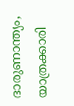ദാരുണാന്ത്യം, യാത്രക്കാരി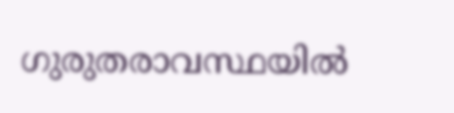ഗുരുതരാവസ്ഥയിൽ